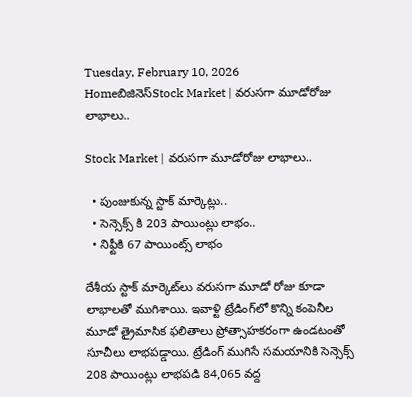Tuesday, February 10, 2026
Homeబిజినెస్Stock Market | వరుసగా మూడోరోజు లాభాలు..

Stock Market | వరుసగా మూడోరోజు లాభాలు..

  • పుంజుకున్న స్టాక్ మార్కెట్లు..
  • సెన్సెక్స్ కి 203 పాయింట్లు లాభం..
  • నిఫ్టీకి 67 పాయింట్స్ లాభం

దేశీయ స్టాక్ మార్కెట్‌లు వరుసగా మూడో రోజు కూడా లాభాలతో ముగిశాయి. ఇవాళ్టి ట్రేడింగ్‌లో కొన్ని కంపెనీల మూడో త్రైమాసిక ఫలితాలు ప్రోత్సాహకరంగా ఉండటంతో సూచీలు లాభపడ్డాయి. ట్రేడింగ్ ముగిసే సమయానికి సెన్సెక్స్ 208 పాయింట్లు లాభపడి 84,065 వద్ద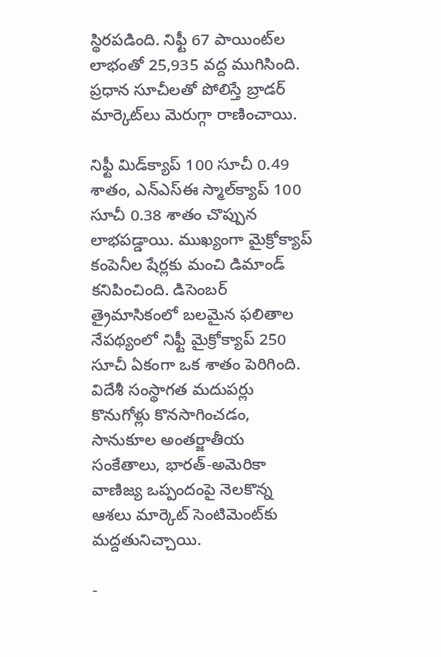స్థిరపడింది. నిఫ్టీ 67 పాయింట్‌ల లాభంతో 25,935 వద్ద ముగిసింది. ప్రధాన సూచీలతో పోలిస్తే బ్రాడర్ మార్కెట్‌లు మెరుగ్గా రాణించాయి.

నిఫ్టీ మిడ్‌క్యాప్ 100 సూచీ 0.49 శాతం, ఎన్‌ఎస్‌ఈ స్మాల్‌క్యాప్ 100 సూచీ 0.38 శాతం చొప్పున లాభపడ్డాయి. ముఖ్యంగా మైక్రోక్యాప్ కంపెనీల షేర్లకు మంచి డిమాండ్ కనిపించింది. డిసెంబర్ త్రైమాసికంలో బలమైన ఫలితాల నేపథ్యంలో నిఫ్టీ మైక్రోక్యాప్ 250 సూచీ ఏకంగా ఒక శాతం పెరిగింది. విదేశీ సంస్థాగత మదుపర్లు కొనుగోళ్లు కొనసాగించడం, సానుకూల అంతర్జాతీయ సంకేతాలు, భారత్-అమెరికా వాణిజ్య ఒప్పందంపై నెలకొన్న ఆశలు మార్కెట్ సెంటిమెంట్‌కు మద్దతునిచ్చాయి.

-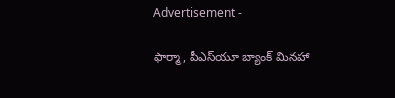Advertisement -

ఫార్మా, పీఎస్‌యూ బ్యాంక్ మినహా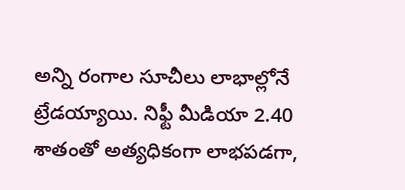అన్ని రంగాల సూచీలు లాభాల్లోనే ట్రేడయ్యాయి. నిఫ్టీ మీడియా 2.40 శాతంతో అత్యధికంగా లాభపడగా,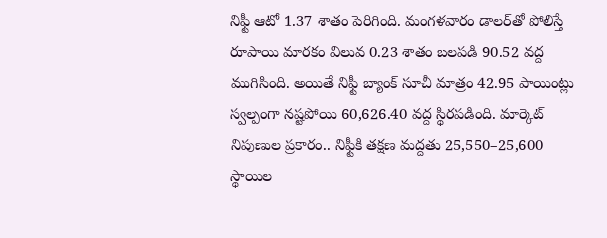నిఫ్టీ ఆటో 1.37 శాతం పెరిగింది. మంగళవారం డాలర్‌తో పోలిస్తే రూపాయి మారకం విలువ 0.23 శాతం బలపడి 90.52 వద్ద ముగిసింది. అయితే నిఫ్టీ బ్యాంక్ సూచీ మాత్రం 42.95 పాయింట్లు స్వల్పంగా నష్టపోయి 60,626.40 వద్ద స్థిరపడింది. మార్కెట్ నిపుణుల ప్రకారం.. నిఫ్టీకి తక్షణ మద్దతు 25,550–25,600 స్థాయిల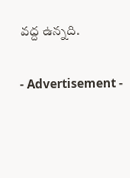వద్ద ఉన్నది.

- Advertisement -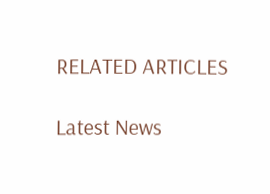RELATED ARTICLES

Latest News